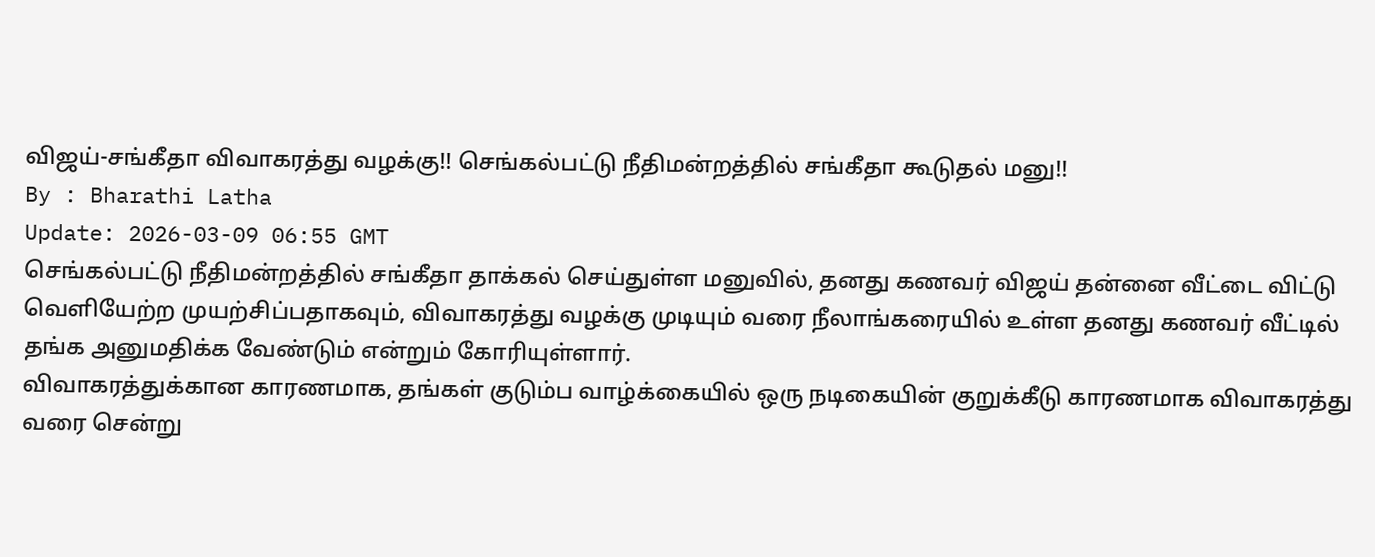விஜய்-சங்கீதா விவாகரத்து வழக்கு!! செங்கல்பட்டு நீதிமன்றத்தில் சங்கீதா கூடுதல் மனு!!
By : Bharathi Latha
Update: 2026-03-09 06:55 GMT
செங்கல்பட்டு நீதிமன்றத்தில் சங்கீதா தாக்கல் செய்துள்ள மனுவில், தனது கணவர் விஜய் தன்னை வீட்டை விட்டு வெளியேற்ற முயற்சிப்பதாகவும், விவாகரத்து வழக்கு முடியும் வரை நீலாங்கரையில் உள்ள தனது கணவர் வீட்டில் தங்க அனுமதிக்க வேண்டும் என்றும் கோரியுள்ளார்.
விவாகரத்துக்கான காரணமாக, தங்கள் குடும்ப வாழ்க்கையில் ஒரு நடிகையின் குறுக்கீடு காரணமாக விவாகரத்து வரை சென்று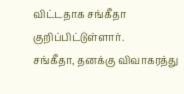விட்டதாக சங்கீதா குறிப்பிட்டுள்ளார்.
சங்கீதா, தனக்கு விவாகரத்து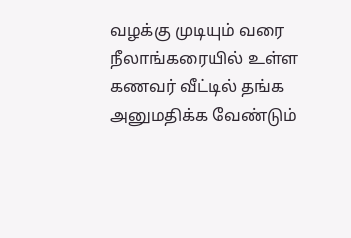வழக்கு முடியும் வரை நீலாங்கரையில் உள்ள கணவர் வீட்டில் தங்க அனுமதிக்க வேண்டும்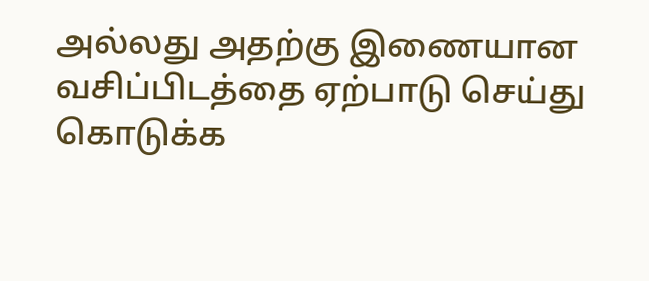அல்லது அதற்கு இணையான வசிப்பிடத்தை ஏற்பாடு செய்து கொடுக்க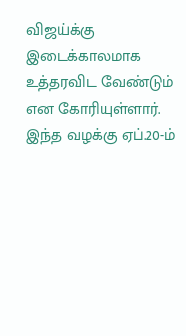விஜய்க்கு இடைக்காலமாக உத்தரவிட வேண்டும் என கோரியுள்ளார்.
இந்த வழக்கு ஏப்.20-ம்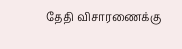தேதி விசாரணைக்கு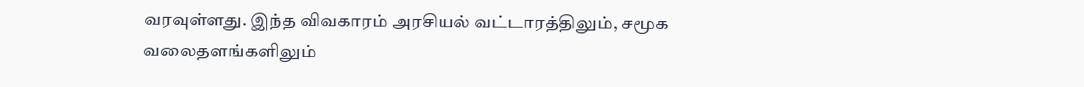வரவுள்ளது. இந்த விவகாரம் அரசியல் வட்டாரத்திலும், சமூக வலைதளங்களிலும்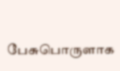பேசுபொருளாக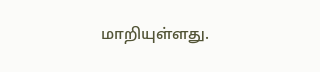மாறியுள்ளது.